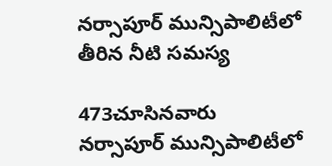నర్సాపూర్ మున్సిపాలిటీలో తీరిన నీటి సమస్య

473చూసినవారు
నర్సాపూర్ మున్సిపాలిటీలో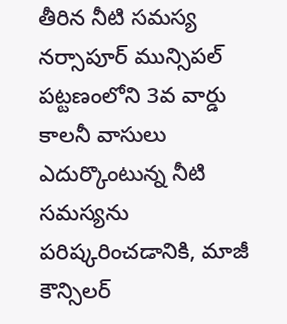తీరిన నీటి సమస్య
నర్సాపూర్ మున్సిపల్ పట్టణంలోని 3వ వార్డు కాలనీ వాసులు ఎదుర్కొంటున్న నీటి సమస్యను పరిష్కరించడానికి, మాజీ కౌన్సిలర్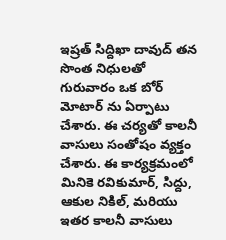ఇష్రత్ సిద్దిఖా దావుద్ తన సొంత నిధులతో గురువారం ఒక బోర్ మోటార్ ను ఏర్పాటు చేశారు. ఈ చర్యతో కాలనీ వాసులు సంతోషం వ్యక్తం చేశారు. ఈ కార్యక్రమంలో మినికె రవికుమార్, సిద్దు, ఆకుల నికిల్, మరియు ఇతర కాలనీ వాసులు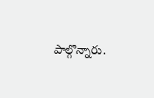పాల్గొన్నారు.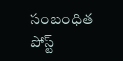సంబంధిత పోస్ట్